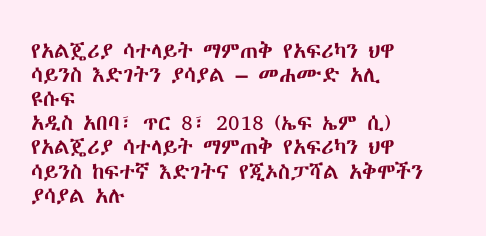የአልጄሪያ ሳተላይት ማምጠቅ የአፍሪካን ህዋ ሳይንስ እድገትን ያሳያል – መሐሙድ አሊ ዩሱፍ
አዲስ አበባ፣ ጥር 8፣ 2018 (ኤፍ ኤም ሲ) የአልጄሪያ ሳተላይት ማምጠቅ የአፍሪካን ህዋ ሳይንስ ከፍተኛ እድገትና የጂኦስፓሻል አቅሞችን ያሳያል አሉ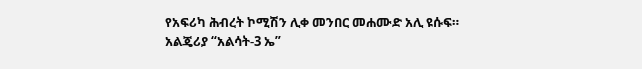የአፍሪካ ሕብረት ኮሚሽን ሊቀ መንበር መሐሙድ አሊ ዩሱፍ።
አልጄሪያ “አልሳት-3 ኤ”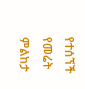የተሰኘች የመሬት ምልከታ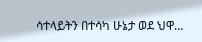ሳተላይትን በተሳካ ሁኔታ ወደ ህዋ…